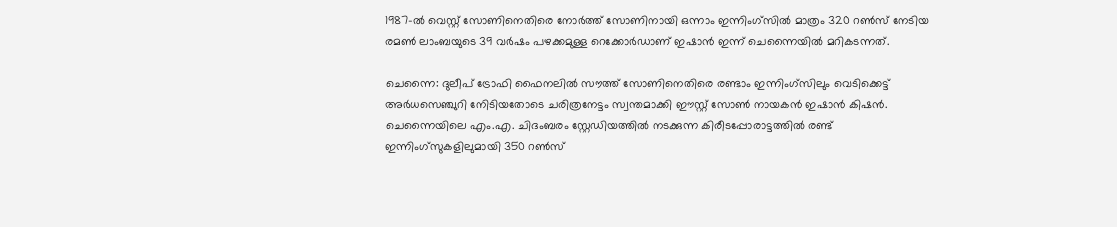1987-ൽ വെസ്റ്റ് സോണിനെതിരെ നോർത്ത് സോണിനായി ഒന്നാം ഇന്നിംഗ്സിൽ മാത്രം 320 റൺസ് നേടിയ രമൺ ലാംബയുടെ 39 വർഷം പഴക്കമുള്ള റെക്കോർഡാണ് ഇഷാൻ ഇന്ന് ചെന്നൈയില്‍ മറികടന്നത്.

ചെന്നൈ: ദുലീപ് ട്രോഫി ഫൈനലിൽ സൗത്ത് സോണിനെതിരെ രണ്ടാം ഇന്നിംഗ്സിലും വെടിക്കെട്ട് അര്‍ധസെഞ്ചുറി നേിടിയതോടെ ചരിത്രനേട്ടം സ്വന്തമാക്കി ഈസ്റ്റ് സോൺ നായകൻ ഇഷാൻ കിഷൻ. ചെന്നൈയിലെ എം.എ. ചിദംബരം സ്റ്റേഡിയത്തിൽ നടക്കുന്ന കിരീടപ്പോരാട്ടത്തിൽ രണ്ട് ഇന്നിംഗ്സുകളിലുമായി 350 റൺസ്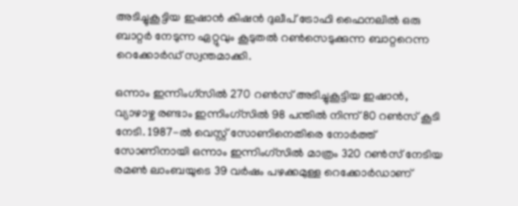അടിച്ചുകൂട്ടിയ ഇഷാൻ കിഷന്‍ ദുലീപ് ട്രോഫി ഫൈനലില്‍ ഒരു ബാറ്റര്‍ നേടുന്ന ഏറ്റുവും കൂടുതല്‍ റണ്‍സെടുക്കുന്ന ബാറ്ററെന്ന റെക്കോര്‍ഡ് സ്വന്തമാക്കി.

ഒന്നാം ഇന്നിംഗ്സിൽ 270 റൺസ് അടിച്ചുകൂട്ടിയ ഇഷാൻ, വ്യാഴാഴ്ച രണ്ടാം ഇന്നിംഗ്സിൽ 98 പന്തിൽ നിന്ന് 80 റൺസ് കൂടി നേടി. 1987-ൽ വെസ്റ്റ് സോണിനെതിരെ നോർത്ത് സോണിനായി ഒന്നാം ഇന്നിംഗ്സിൽ മാത്രം 320 റൺസ് നേടിയ രമൺ ലാംബയുടെ 39 വർഷം പഴക്കമുള്ള റെക്കോർഡാണ്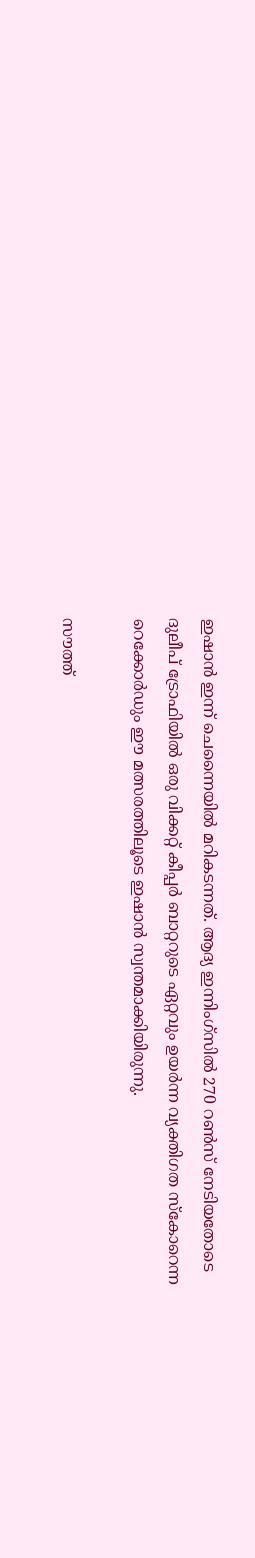ഇഷാൻ ഇന്ന് ചെന്നൈയില്‍ മറികടന്നത്. ആദ്യ ഇന്നിംഗ്സില്‍ 270 റണ്‍സ് നേടിയതോടെ ദുലീപ് ട്രോഫിയിൽ ഒരു വിക്കറ്റ് കീപ്പർ ബാറ്ററുടെ ഏറ്റവും ഉയർന്ന വ്യക്തിഗത സ്കോറെന്ന റെക്കോർഡും ഈ മത്സരത്തിലൂടെ ഇഷാൻ സ്വന്തമാക്കിയിരുന്നു.

സൗത്ത്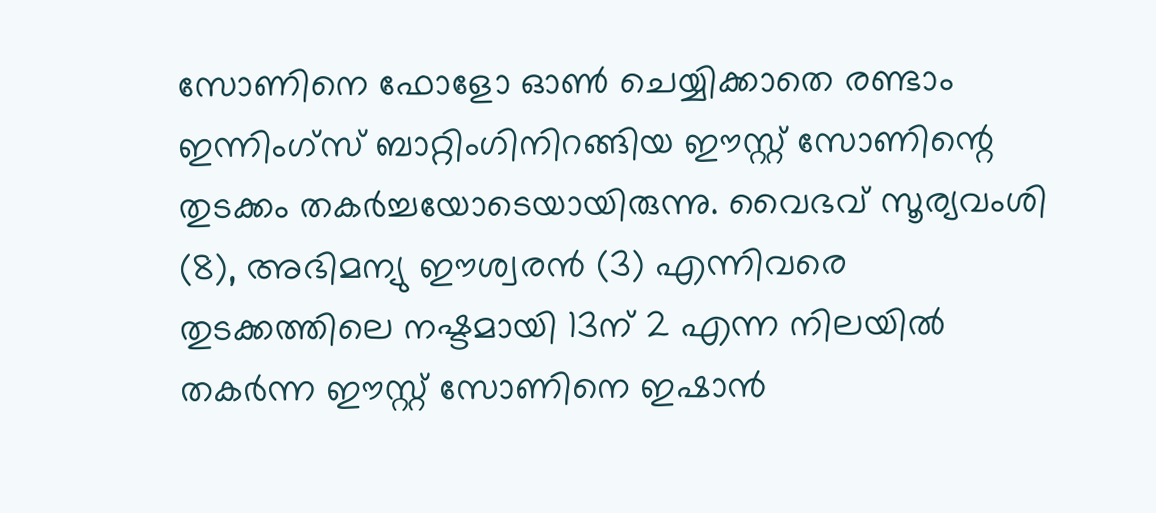സോണിനെ ഫോളോ ഓൺ ചെയ്യിക്കാതെ രണ്ടാം ഇന്നിംഗ്സ് ബാറ്റിംഗിനിറങ്ങിയ ഈസ്റ്റ് സോണിന്റെ തുടക്കം തകർച്ചയോടെയായിരുന്നു. വൈഭവ് സൂര്യവംശി (8), അഭിമന്യു ഈശ്വരൻ (3) എന്നിവരെ തുടക്കത്തിലെ നഷ്ടമായി 13ന് 2 എന്ന നിലയിൽ തകര്‍ന്ന ഈസ്റ്റ് സോണിനെ ഇഷാൻ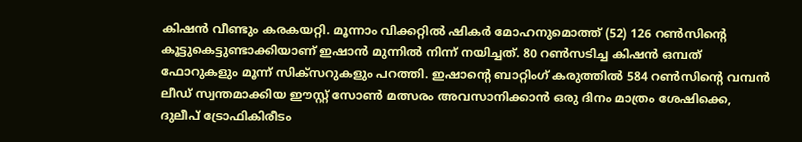കിഷൻ വീണ്ടും കരകയറ്റി. മൂന്നാം വിക്കറ്റിൽ ഷികർ മോഹനുമൊത്ത് (52) 126 റൺസിന്‍റെ കൂട്ടുകെട്ടുണ്ടാക്കിയാണ് ഇഷാന്‍ മുന്നില്‍ നിന്ന് നയിച്ചത്. 80 റണ്‍സടിച്ച കിഷൻ ഒമ്പത് ഫോറുകളും മൂന്ന് സിക്സറുകളും പറത്തി. ഇഷാന്‍റെ ബാറ്റിംഗ് കരുത്തില്‍ 584 റൺസിന്‍റെ വമ്പൻ ലീഡ് സ്വന്തമാക്കിയ ഈസ്റ്റ് സോൺ മത്സരം അവസാനിക്കാൻ ഒരു ദിനം മാത്രം ശേഷിക്കെ, ദുലീപ് ട്രോഫികിരീടം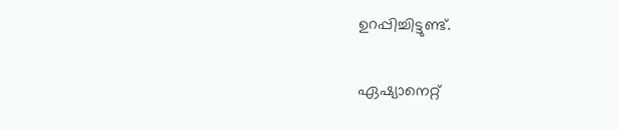ഉറപ്പിച്ചിട്ടുണ്ട്.

ഏഷ്യാനെറ്റ്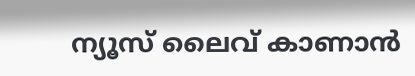ന്യൂസ് ലൈവ് കാണാന്‍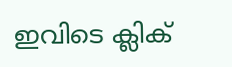ഇവിടെ ക്ലിക്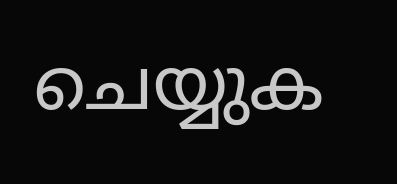ചെയ്യുക